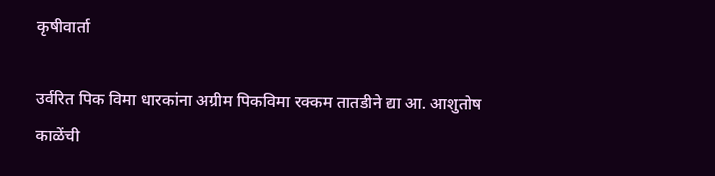कृषीवार्ता

उर्वरित पिक विमा धारकांना अग्रीम पिकविमा रक्कम तातडीने द्या आ. आशुतोष काळेंची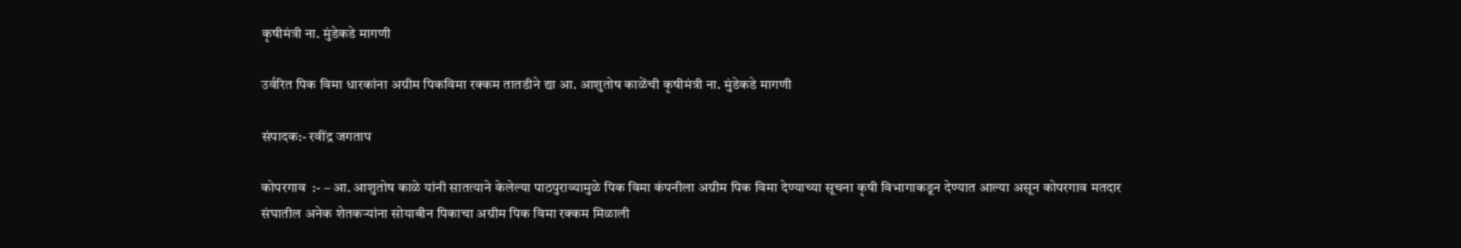कृषीमंत्री ना. मुंडेकडे मागणी

उर्वरित पिक विमा धारकांना अग्रीम पिकविमा रक्कम तातडीने द्या आ. आशुतोष काळेंची कृषीमंत्री ना. मुंडेकडे मागणी

संपादक:- रवींद्र जगताप

कोपरगाव  :- – आ. आशुतोष काळे यांनी सातत्याने केलेल्या पाठपुराव्यामुळे पिक विमा कंपनीला अग्रीम पिक विमा देण्याच्या सूचना कृषी विभागाकडून देण्यात आल्या असून कोपरगाव मतदार संघातील अनेक शेतकऱ्यांना सोयाबीन पिकाचा अग्रीम पिक विमा रक्कम मिळाली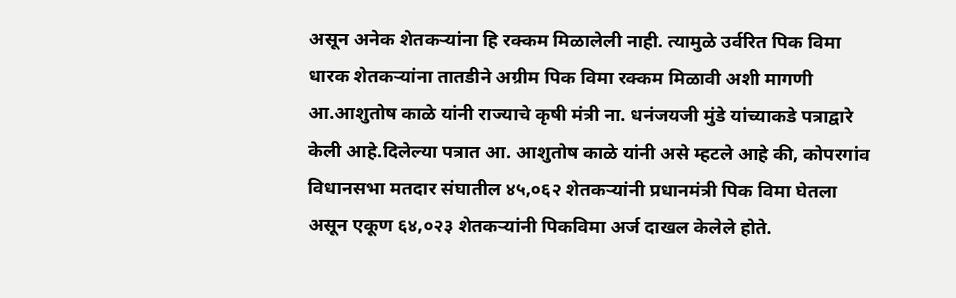असून अनेक शेतकऱ्यांना हि रक्कम मिळालेली नाही. त्यामुळे उर्वरित पिक विमा धारक शेतकऱ्यांना तातडीने अग्रीम पिक विमा रक्कम मिळावी अशी मागणी आ.आशुतोष काळे यांनी राज्याचे कृषी मंत्री ना. धनंजयजी मुंडे यांच्याकडे पत्राद्वारे केली आहे.दिलेल्या पत्रात आ. आशुतोष काळे यांनी असे म्हटले आहे की, कोपरगांव विधानसभा मतदार संघातील ४५,०६२ शेतकऱ्यांनी प्रधानमंत्री पिक विमा घेतला असून एकूण ६४,०२३ शेतकऱ्यांनी पिकविमा अर्ज दाखल केलेले होते.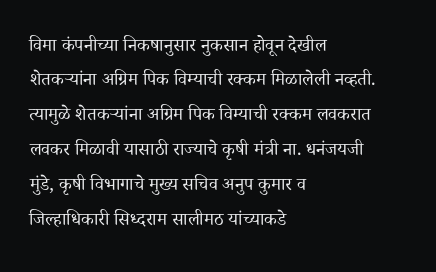विमा कंपनीच्या निकषानुसार नुकसान होवून देखील शेतकऱ्यांना अग्रिम पिक विम्याची रक्कम मिळालेली नव्हती. त्यामुळे शेतकऱ्यांना अग्रिम पिक विम्याची रक्कम लवकरात लवकर मिळावी यासाठी राज्याचे कृषी मंत्री ना. धनंजयजी मुंडे, कृषी विभागाचे मुख्य सचिव अनुप कुमार व जिल्हाधिकारी सिध्दराम सालीमठ यांच्याकडे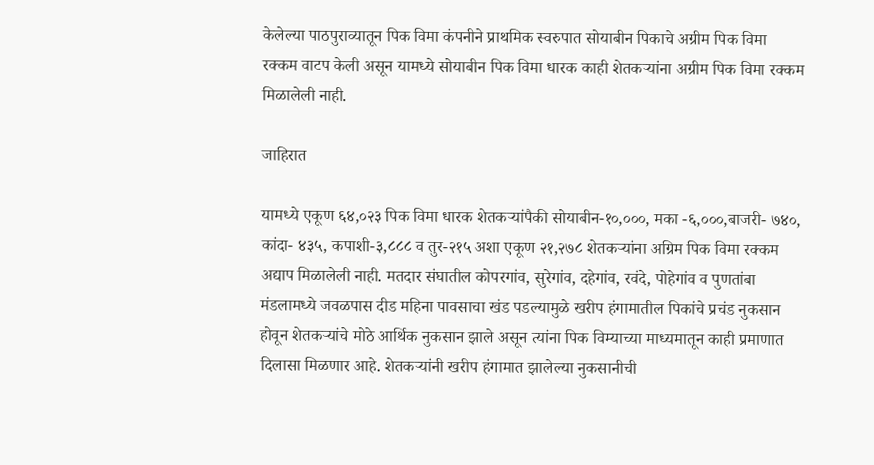केलेल्या पाठपुराव्यातून पिक विमा कंपनीने प्राथमिक स्वरुपात सोयाबीन पिकाचे अग्रीम पिक विमा रक्कम वाटप केली असून यामध्ये सोयाबीन पिक विमा धारक काही शेतकऱ्यांना अग्रीम पिक विमा रक्कम मिळालेली नाही.

जाहिरात

यामध्ये एकूण ६४,०२३ पिक विमा धारक शेतकऱ्यांपैकी सोयाबीन-१०,०००, मका -६,०००,बाजरी- ७४०, कांदा- ४३५, कपाशी-३,८८८ व तुर-२१५ अशा एकूण २१,२७८ शेतकऱ्यांना अग्रिम पिक विमा रक्कम अद्याप मिळालेली नाही. मतदार संघातील कोपरगांव, सुरेगांव, दहेगांव, रवंदे, पोहेगांव व पुणतांबा मंडलामध्ये जवळपास दीड महिना पावसाचा खंड पडल्यामुळे खरीप हंगामातील पिकांचे प्रचंड नुकसान होवून शेतकऱ्यांचे मोठे आर्थिक नुकसान झाले असून त्यांना पिक विम्याच्या माध्यमातून काही प्रमाणात दिलासा मिळणार आहे. शेतकऱ्यांनी खरीप हंगामात झालेल्या नुकसानीची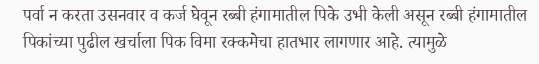पर्वा न करता उसनवार व कर्ज घेवून रब्बी हंगामातील पिके उभी केली असून रब्बी हंगामातील पिकांच्या पुढील खर्चाला पिक विमा रक्कमेचा हातभार लागणार आहे. त्यामुळे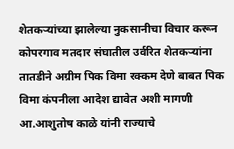शेतकऱ्यांच्या झालेल्या नुकसानीचा विचार करून कोपरगाव मतदार संघातील उर्वरित शेतकऱ्यांना तातडीने अग्रीम पिक विमा रक्कम देणे बाबत पिक विमा कंपनीला आदेश द्यावेत अशी मागणी आ.आशुतोष काळे यांनी राज्याचे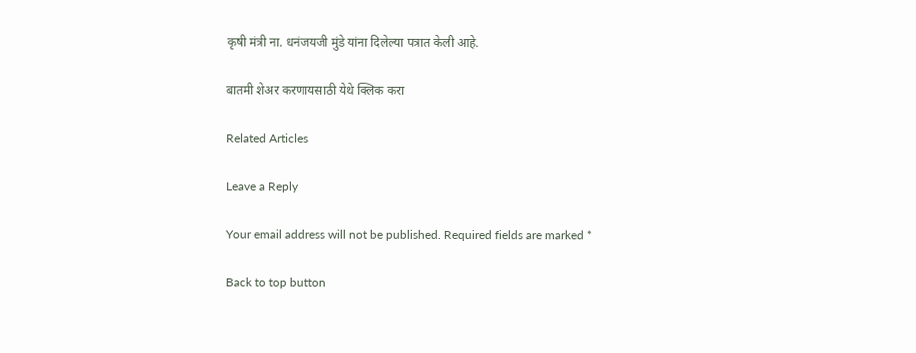कृषी मंत्री ना. धनंजयजी मुंडे यांना दिलेल्या पत्रात केली आहे.

बातमी शेअर करणायसाठी येथे क्लिक करा

Related Articles

Leave a Reply

Your email address will not be published. Required fields are marked *

Back to top button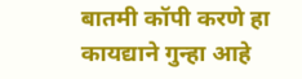बातमी कॉपी करणे हा कायद्याने गुन्हा आहे